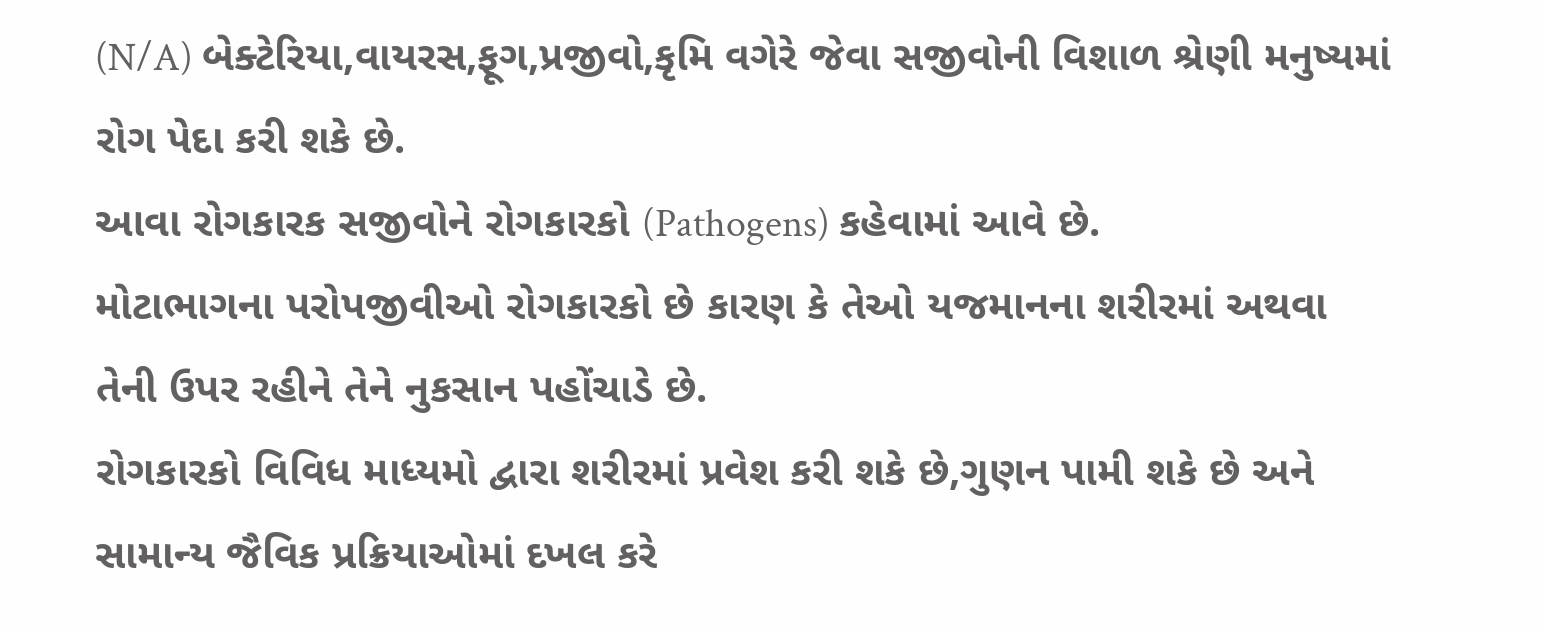(N/A) બેક્ટેરિયા,વાયરસ,ફૂગ,પ્રજીવો,કૃમિ વગેરે જેવા સજીવોની વિશાળ શ્રેણી મનુષ્યમાં રોગ પેદા કરી શકે છે.
આવા રોગકારક સજીવોને રોગકારકો (Pathogens) કહેવામાં આવે છે.
મોટાભાગના પરોપજીવીઓ રોગકારકો છે કારણ કે તેઓ યજમાનના શરીરમાં અથવા તેની ઉપર રહીને તેને નુકસાન પહોંચાડે છે.
રોગકારકો વિવિધ માધ્યમો દ્વારા શરીરમાં પ્રવેશ કરી શકે છે,ગુણન પામી શકે છે અને સામાન્ય જૈવિક પ્રક્રિયાઓમાં દખલ કરે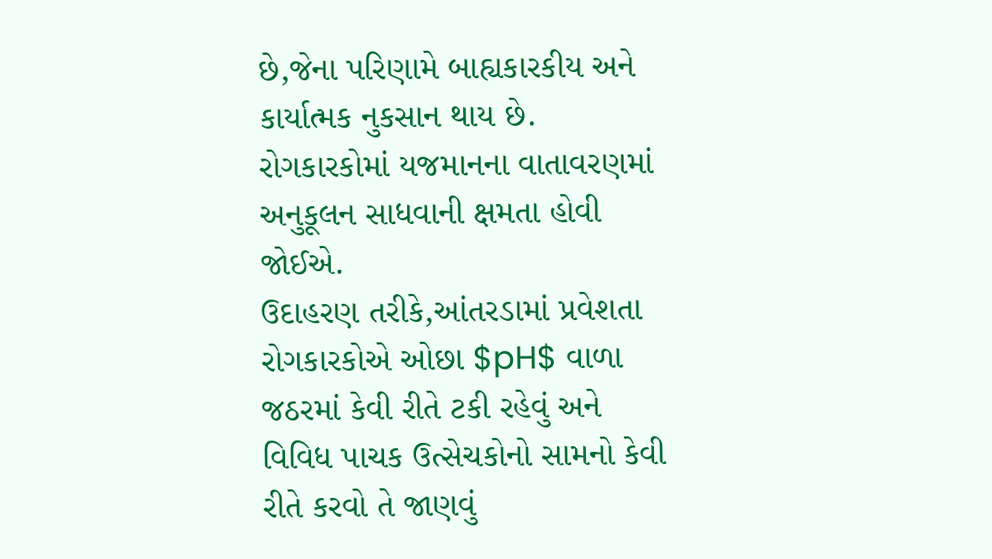છે,જેના પરિણામે બાહ્યકારકીય અને કાર્યાત્મક નુકસાન થાય છે.
રોગકારકોમાં યજમાનના વાતાવરણમાં અનુકૂલન સાધવાની ક્ષમતા હોવી જોઈએ.
ઉદાહરણ તરીકે,આંતરડામાં પ્રવેશતા રોગકારકોએ ઓછા $pH$ વાળા જઠરમાં કેવી રીતે ટકી રહેવું અને વિવિધ પાચક ઉત્સેચકોનો સામનો કેવી રીતે કરવો તે જાણવું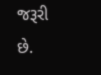જરૂરી છે.